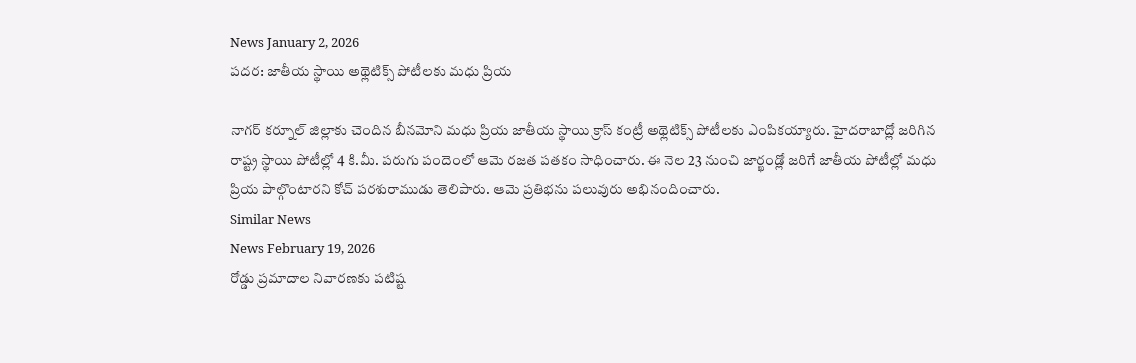News January 2, 2026
పదర: జాతీయ స్థాయి అథ్లెటిక్స్ పోటీలకు మధు ప్రియ

నాగర్ కర్నూల్ జిల్లాకు చెందిన బీనమోని మధు ప్రియ జాతీయ స్థాయి క్రాస్ కంట్రీ అథ్లెటిక్స్ పోటీలకు ఎంపికయ్యారు. హైదరాబాద్లో జరిగిన రాష్ట్ర స్థాయి పోటీల్లో 4 కి.మీ. పరుగు పందెంలో ఆమె రజత పతకం సాధించారు. ఈ నెల 23 నుంచి జార్ఖండ్లో జరిగే జాతీయ పోటీల్లో మధు ప్రియ పాల్గొంటారని కోచ్ పరశురాముడు తెలిపారు. ఆమె ప్రతిభను పలువురు అభినందించారు.
Similar News
News February 19, 2026
రోడ్డు ప్రమాదాల నివారణకు పటిష్ట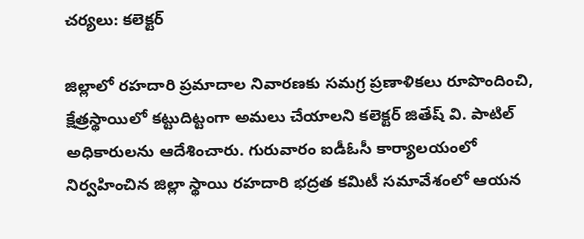చర్యలు: కలెక్టర్

జిల్లాలో రహదారి ప్రమాదాల నివారణకు సమగ్ర ప్రణాళికలు రూపొందించి, క్షేత్రస్థాయిలో కట్టుదిట్టంగా అమలు చేయాలని కలెక్టర్ జితేష్ వి. పాటిల్ అధికారులను ఆదేశించారు. గురువారం ఐడీఓసీ కార్యాలయంలో నిర్వహించిన జిల్లా స్థాయి రహదారి భద్రత కమిటీ సమావేశంలో ఆయన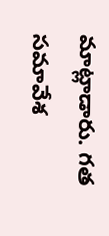మాట్లాడారు. గత సమావేశ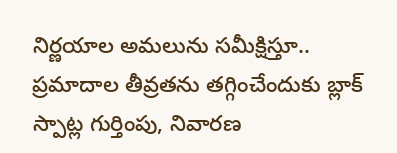నిర్ణయాల అమలును సమీక్షిస్తూ.. ప్రమాదాల తీవ్రతను తగ్గించేందుకు బ్లాక్ స్పాట్ల గుర్తింపు, నివారణ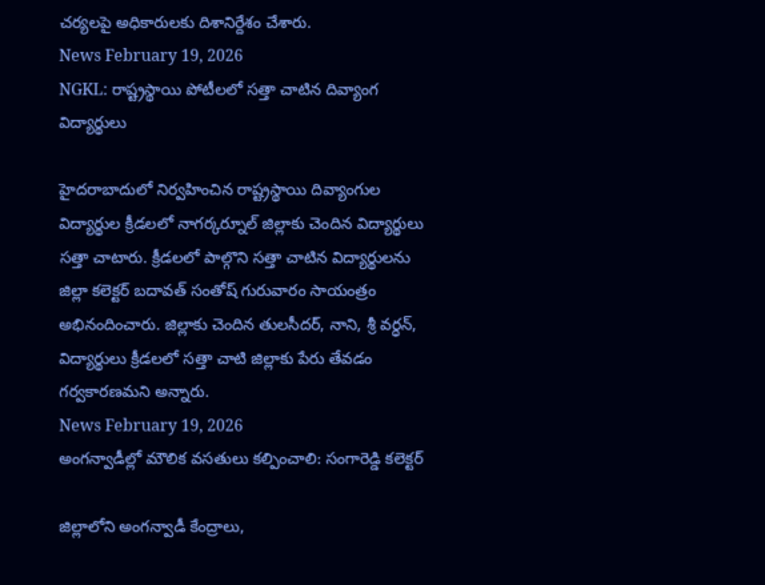చర్యలపై అధికారులకు దిశానిర్దేశం చేశారు.
News February 19, 2026
NGKL: రాష్ట్రస్థాయి పోటీలలో సత్తా చాటిన దివ్యాంగ విద్యార్థులు

హైదరాబాదులో నిర్వహించిన రాష్ట్రస్థాయి దివ్యాంగుల విద్యార్థుల క్రీడలలో నాగర్కర్నూల్ జిల్లాకు చెందిన విద్యార్థులు సత్తా చాటారు. క్రీడలలో పాల్గొని సత్తా చాటిన విద్యార్థులను జిల్లా కలెక్టర్ బదావత్ సంతోష్ గురువారం సాయంత్రం అభినందించారు. జిల్లాకు చెందిన తులసీదర్, నాని, శ్రీ వర్ధన్, విద్యార్థులు క్రీడలలో సత్తా చాటి జిల్లాకు పేరు తేవడం గర్వకారణమని అన్నారు.
News February 19, 2026
అంగన్వాడీల్లో మౌలిక వసతులు కల్పించాలి: సంగారెడ్డి కలెక్టర్

జిల్లాలోని అంగన్వాడీ కేంద్రాలు,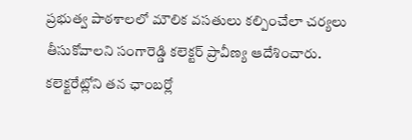ప్రభుత్వ పాఠశాలలో మౌలిక వసతులు కల్పించేలా చర్యలు తీసుకోవాలని సంగారెడ్డి కలెక్టర్ ప్రావీణ్య ఆదేశించారు. కలెక్టరేట్లోని తన ఛాంబర్లో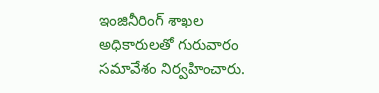ఇంజినీరింగ్ శాఖల అధికారులతో గురువారం సమావేశం నిర్వహించారు.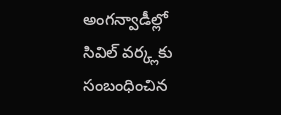అంగన్వాడీల్లో సివిల్ వర్క్లకు సంబంధించిన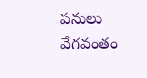పనులు వేగవంతం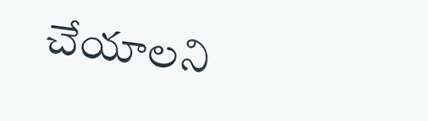చేయాలని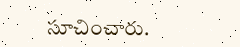సూచించారు.